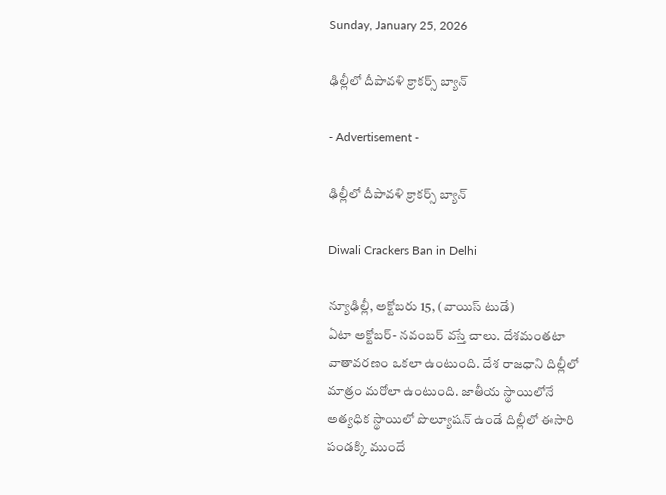Sunday, January 25, 2026

ఢిల్లీలో దీపావళి క్రాకర్స్ బ్యాన్

- Advertisement -

ఢిల్లీలో దీపావళి క్రాకర్స్ బ్యాన్

Diwali Crackers Ban in Delhi

న్యూఢిల్లీ, అక్టోబరు 15, (వాయిస్ టుడే)
ఏటా అక్టోబర్- నవంబర్ వస్తే చాలు. దేశమంతటా వాతావరణం ఒకలా ఉంటుంది. దేశ రాజధాని దిల్లీలో మాత్రం మరోలా ఉంటుంది. జాతీయ స్థాయిలోనే అత్యధిక స్థాయిలో పొల్యూషన్ ఉండే దిల్లీలో ఈసారి పండక్కి ముందే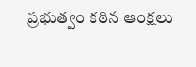ప్రభుత్వం కఠిన ఆంక్షలు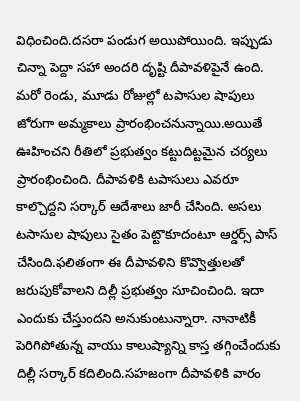విధించింది.దసరా పండుగ అయిపోయింది. ఇప్పుడు చిన్నా పెద్దా సహా అందరి దృష్టి దీపావళిపైనే ఉంది. మరో రెండు, మూడు రోజుల్లో టపాసుల షాపులు జోరుగా అమ్మకాలు ప్రారంభించనున్నాయి.అయితే ఊహించని రీతిలో ప్రభుత్వం కట్టుదిట్టమైన చర్యలు ప్రారంభించింది. దీపావళికి టపాసులు ఎవరూ కాల్చొద్దని సర్కార్ ఆదేశాలు జారీ చేసింది. అసలు టసాసుల షాపులు సైతం పెట్టొకూదంటూ ఆర్డర్స్ పాస్ చేసింది.ఫలితంగా ఈ దీపావళిని కొవ్వొత్తులతో జరుపుకోవాలని దిల్లీ ప్రభుత్వం సూచించింది. ఇదా ఎందుకు చేస్తుందని అనుకుంటున్నారా. నానాటికీ పెరిగిపోతున్న వాయు కాలుష్యాన్ని కాస్త తగ్గించేందుకు దిల్లీ సర్కార్ కదిలింది.సహజంగా దీపావళికి వారం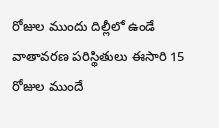రోజుల ముందు దిల్లీలో ఉండే వాతావరణ పరిస్థితులు ఈసారి 15 రోజుల ముందే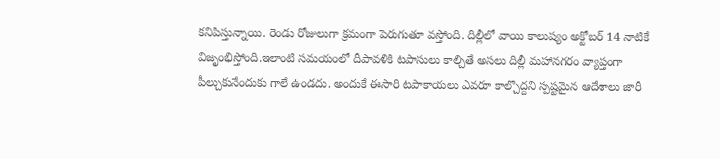కనిపిస్తున్నాయి. రెండు రోజులుగా క్రమంగా పెరుగుతూ వస్తోంది. దిల్లీలో వాయి కాలుష్యం అక్టోబర్ 14 నాటికే విజృంభిస్తోంది.ఇలాంటి సమయంలో దీపావళికి టపాసులు కాల్చితే అసలు దిల్లీ మహానగరం వ్యాప్తంగా పీల్చుకునేందుకు గాలే ఉండదు. అందుకే ఈసారి టపాకాయలు ఎవరూ కాల్చొద్దని స్పష్టమైన ఆదేశాలు జారీ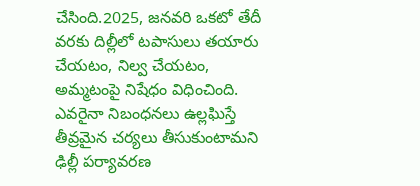చేసింది.2025, జనవరి ఒకటో తేదీ వరకు దిల్లీలో టపాసులు తయారు చేయటం, నిల్వ చేయటం, అమ్మటంపై నిషేధం విధించింది. ఎవరైనా నిబంధనలు ఉల్లఘిస్తే తీవ్రమైన చర్యలు తీసుకుంటామని ఢిల్లీ పర్యావరణ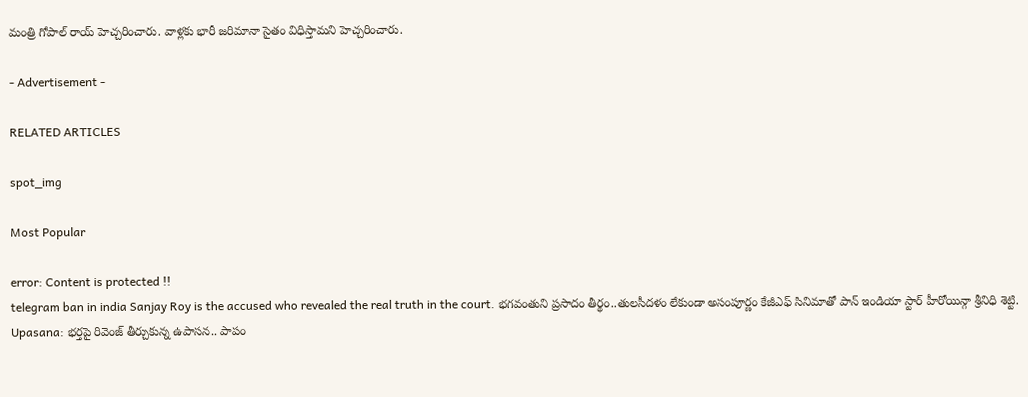మంత్రి గోపాల్ రాయ్ హెచ్చరించారు. వాళ్లకు భారీ జరిమానా సైతం విధిస్తామని హెచ్చరించారు.

- Advertisement -

RELATED ARTICLES

spot_img

Most Popular

error: Content is protected !!
telegram ban in india Sanjay Roy is the accused who revealed the real truth in the court. భగవంతుని ప్రసాదం తీర్థం..తులసీదళం లేకుండా అసంపూర్ణం కేజీఎఫ్ సినిమాతో పాన్ ఇండియా స్టార్ హీరోయిన్గా శ్రీనిధి శెట్టి. Upasana: భర్తపై రివెంజ్ తీర్చుకున్న ఉపాసన.. పాపం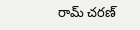రామ్ చరణ్